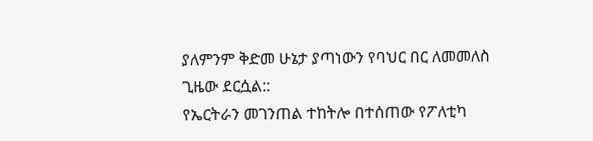ያለምንም ቅድመ ሁኔታ ያጣነውን የባህር በር ለመመለስ ጊዜው ደርሷል::
የኤርትራን መገንጠል ተከትሎ በተሰጠው የፖለቲካ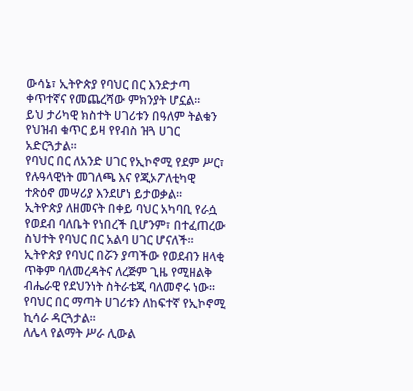ውሳኔ፣ ኢትዮጵያ የባህር በር እንድታጣ ቀጥተኛና የመጨረሻው ምክንያት ሆኗል፡፡
ይህ ታሪካዊ ክስተት ሀገሪቱን በዓለም ትልቁን የህዝብ ቁጥር ይዛ የየብስ ዝጓ ሀገር አድርጓታል።
የባህር በር ለአንድ ሀገር የኢኮኖሚ የደም ሥር፣ የሉዓላዊነት መገለጫ እና የጂኦፖለቲካዊ ተጽዕኖ መሣሪያ እንደሆነ ይታወቃል።
ኢትዮጵያ ለዘመናት በቀይ ባህር አካባቢ የራሷ የወደብ ባለቤት የነበረች ቢሆንም፣ በተፈጠረው ስህተት የባህር በር አልባ ሀገር ሆናለች።
ኢትዮጵያ የባህር በሯን ያጣችው የወደብን ዘላቂ ጥቅም ባለመረዳትና ለረጅም ጊዜ የሚዘልቅ ብሔራዊ የደህንነት ስትራቴጂ ባለመኖሩ ነው።
የባህር በር ማጣት ሀገሪቱን ለከፍተኛ የኢኮኖሚ ኪሳራ ዳርጓታል።
ለሌላ የልማት ሥራ ሊውል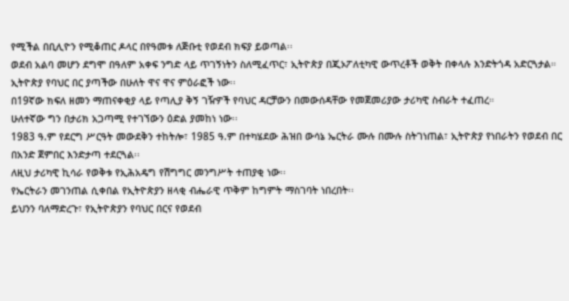የሚችል በቢሊዮን የሚቆጠር ዶላር በየዓመቱ ለጅቡቲ የወደብ ክፍያ ይወጣል፡፡
ወደብ አልባ መሆን ደግሞ በዓለም አቀፍ ንግድ ላይ ጥገኝነትን ስለሚፈጥር፣ ኢትዮጵያ በጂኦፖለቲካዊ ውጥረቶች ወቅት በቀላሉ እንድትጎዳ አድርጓታል።
ኢትዮጵያ የባህር በር ያጣችው በሁለት ዋና ዋና ምዕራፎች ነው፡፡
በ19ኛው ክፍለ ዘመን ማጠናቀቂያ ላይ የጣሊያ ቅኝ ገዥዎች የባህር ዳርቻውን በመውሰዳቸው የመጀመሪያው ታሪካዊ ስብራት ተፈጠረ።
ሁለተኛው ግን በታሪክ አጋጣሚ የተገኘውን ዕድል ያመከነ ነው፡፡
1983 ዓ.ም የደርግ ሥርዓት መውደቅን ተከትሎ፣ 1985 ዓ.ም በተካሄደው ሕዝበ ውሳኔ ኤርትራ ሙሉ በሙሉ ስትገነጠል፣ ኢትዮጵያ የነበራትን የወደብ በር በአንድ ጀምበር እንድታጣ ተደርጓል፡፡
ለዚህ ታሪካዊ ኪሳራ የወቅቱ የኢሕአዴግ የሽግግር መንግሥት ተጠያቂ ነው፡፡
የኤርትራን መገንጠል ሲቀበል የኢትዮጵያን ዘላቂ ብሔራዊ ጥቅም ከግምት ማስገባት ነበረበት፡፡
ይህንን ባለማድረጉ፣ የኢትዮጵያን የባህር በርና የወደብ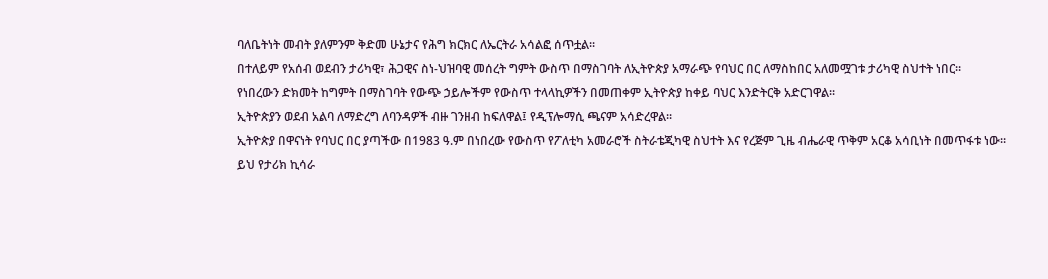ባለቤትነት መብት ያለምንም ቅድመ ሁኔታና የሕግ ክርክር ለኤርትራ አሳልፎ ሰጥቷል፡፡
በተለይም የአሰብ ወደብን ታሪካዊ፣ ሕጋዊና ስነ-ህዝባዊ መሰረት ግምት ውስጥ በማስገባት ለኢትዮጵያ አማራጭ የባህር በር ለማስከበር አለመሟገቱ ታሪካዊ ስህተት ነበር።
የነበረውን ድክመት ከግምት በማስገባት የውጭ ኃይሎችም የውስጥ ተላላኪዎችን በመጠቀም ኢትዮጵያ ከቀይ ባህር እንድትርቅ አድርገዋል፡፡
ኢትዮጵያን ወደብ አልባ ለማድረግ ለባንዳዎች ብዙ ገንዘብ ከፍለዋል፤ የዲፕሎማሲ ጫናም አሳድረዋል፡፡
ኢትዮጵያ በዋናነት የባህር በር ያጣችው በ1983 ዓ.ም በነበረው የውስጥ የፖለቲካ አመራሮች ስትራቴጂካዊ ስህተት እና የረጅም ጊዜ ብሔራዊ ጥቅም አርቆ አሳቢነት በመጥፋቱ ነው።
ይህ የታሪክ ኪሳራ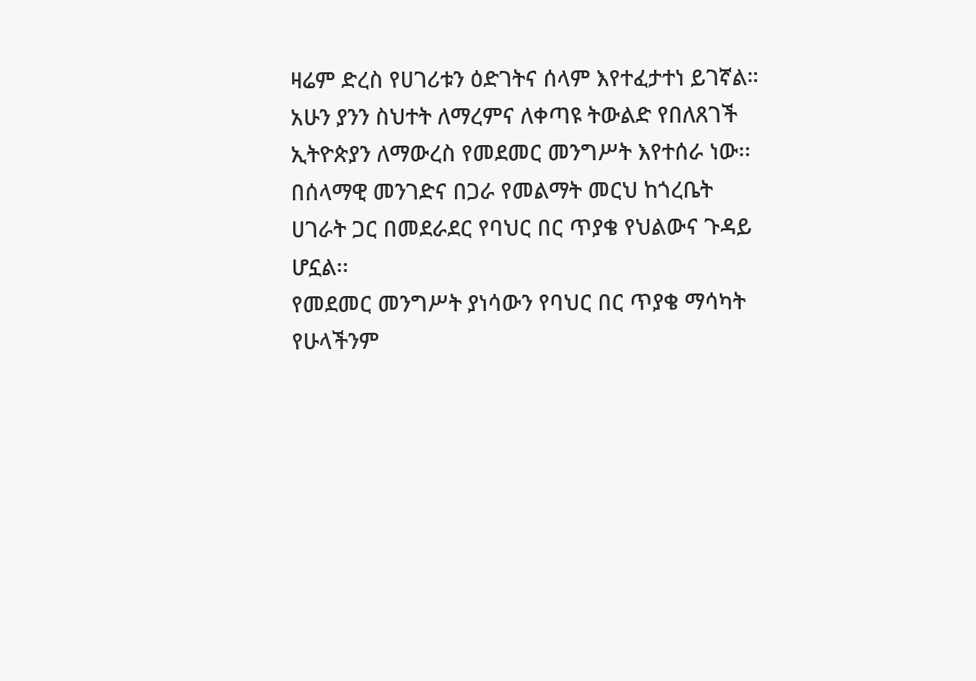ዛሬም ድረስ የሀገሪቱን ዕድገትና ሰላም እየተፈታተነ ይገኛል።
አሁን ያንን ስህተት ለማረምና ለቀጣዩ ትውልድ የበለጸገች ኢትዮጵያን ለማውረስ የመደመር መንግሥት እየተሰራ ነው፡፡
በሰላማዊ መንገድና በጋራ የመልማት መርህ ከጎረቤት ሀገራት ጋር በመደራደር የባህር በር ጥያቄ የህልውና ጉዳይ ሆኗል፡፡
የመደመር መንግሥት ያነሳውን የባህር በር ጥያቄ ማሳካት የሁላችንም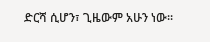ድርሻ ሲሆን፣ ጊዜውም አሁን ነው፡፡